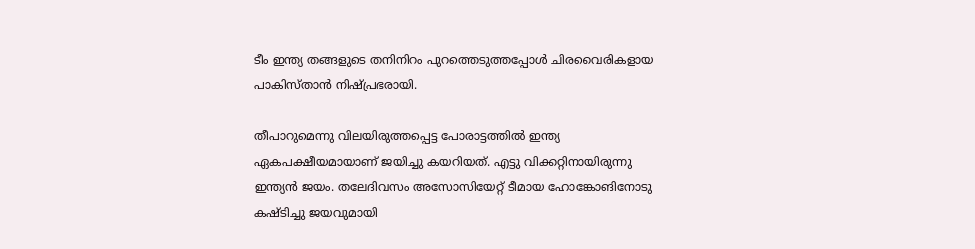ടീം ഇന്ത്യ തങ്ങളുടെ തനിനിറം പുറത്തെടുത്തപ്പോള്‍ ചിരവൈരികളായ പാകിസ്താന്‍ നിഷ്പ്രഭരായി.

തീപാറുമെന്നു വിലയിരുത്തപ്പെട്ട പോരാട്ടത്തില്‍ ഇന്ത്യ ഏകപക്ഷീയമായാണ് ജയിച്ചു കയറിയത്. എട്ടു വിക്കറ്റിനായിരുന്നു ഇന്ത്യന്‍ ജയം. തലേദിവസം അസോസിയേറ്റ് ടീമായ ഹോങ്കോങിനോടു കഷ്ടിച്ചു ജയവുമായി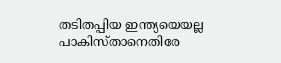തടിതപ്പിയ ഇന്ത്യയെയല്ല പാകിസ്താനെതിരേ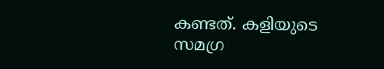കണ്ടത്. കളിയുടെ സമഗ്ര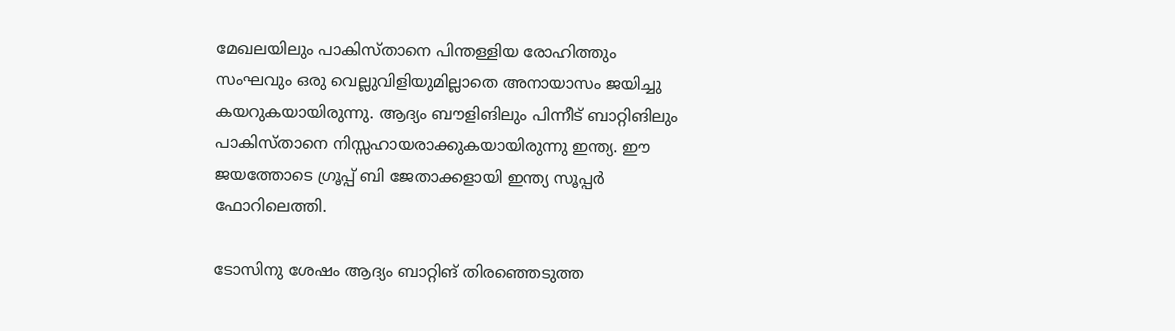മേഖലയിലും പാകിസ്താനെ പിന്തള്ളിയ രോഹിത്തും സംഘവും ഒരു വെല്ലുവിളിയുമില്ലാതെ അനായാസം ജയിച്ചു കയറുകയായിരുന്നു. ആദ്യം ബൗളിങിലും പിന്നീട് ബാറ്റിങിലും പാകിസ്താനെ നിസ്സഹായരാക്കുകയായിരുന്നു ഇന്ത്യ. ഈ ജയത്തോടെ ഗ്രൂപ്പ് ബി ജേതാക്കളായി ഇന്ത്യ സൂപ്പര്‍ ഫോറിലെത്തി.

ടോസിനു ശേഷം ആദ്യം ബാറ്റിങ് തിരഞ്ഞെടുത്ത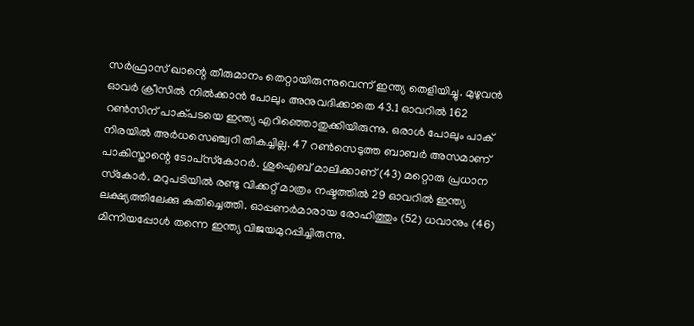സര്‍ഫ്രാസ് ഖാന്റെ തീരുമാനം തെറ്റായിരുന്നുവെന്ന് ഇന്ത്യ തെളിയിച്ചു. മുഴുവന്‍ ഓവര്‍ ക്രീസില്‍ നില്‍ക്കാന്‍ പോലും അനുവദിക്കാതെ 43.1 ഓവറില്‍ 162 റണ്‍സിന് പാക്പടയെ ഇന്ത്യ എറിഞ്ഞൊതുക്കിയിരുന്നു. ഒരാള്‍ പോലും പാക് നിരയില്‍ അര്‍ധസെഞ്ച്വറി തികച്ചില്ല. 47 റണ്‍സെടുത്ത ബാബര്‍ അസമാണ് പാകിസ്താന്റെ ടോപ്‌സ്‌കോറര്‍. ശുഐബ് മാലിക്കാണ് (43) മറ്റൊരു പ്രധാന സ്‌കോര്‍. മറുപടിയില്‍ രണ്ടു വിക്കറ്റ് മാത്രം നഷ്ടത്തില്‍ 29 ഓവറില്‍ ഇന്ത്യ ലക്ഷ്യത്തിലേക്കു കുതിച്ചെത്തി. ഓപ്പണര്‍മാരായ രോഹിത്തും (52) ധവാനും (46) മിന്നിയപ്പോള്‍ തന്നെ ഇന്ത്യ വിജയമുറപ്പിച്ചിരുന്നു.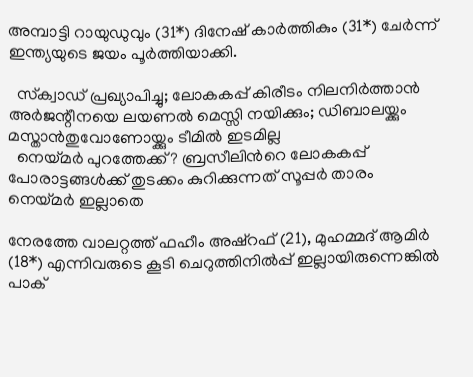അമ്പാട്ടി റായുഡുവും (31*) ദിനേഷ് കാര്‍ത്തികും (31*) ചേര്‍ന്ന് ഇന്ത്യയുടെ ജയം പൂര്‍ത്തിയാക്കി.

  സ്‌ക്വാഡ് പ്രഖ്യാപിച്ചു; ലോകകപ്പ് കിരീടം നിലനിർത്താൻ അർജന്റീനയെ ലയണൽ മെസ്സി നയിക്കും; ഡിബാലയ്ക്കും മസ്താൻതുവോണോയ്ക്കും ടീമിൽ ഇടമില്ല
  നെയ്മർ പുറത്തേക്ക്? ബ്രസീലിന്‍റെ ലോകകപ്പ് പോരാട്ടങ്ങൾക്ക് തുടക്കം കുറിക്കുന്നത് സൂപ്പർ താരം നെയ്മർ ഇല്ലാതെ

നേരത്തേ വാലറ്റത്ത് ഫഹീം അഷ്‌റഫ് (21), മുഹമ്മദ് ആമിര്‍ (18*) എന്നിവരുടെ കൂടി ചെറുത്തിനില്‍പ്പ് ഇല്ലായിരുന്നെങ്കില്‍ പാക്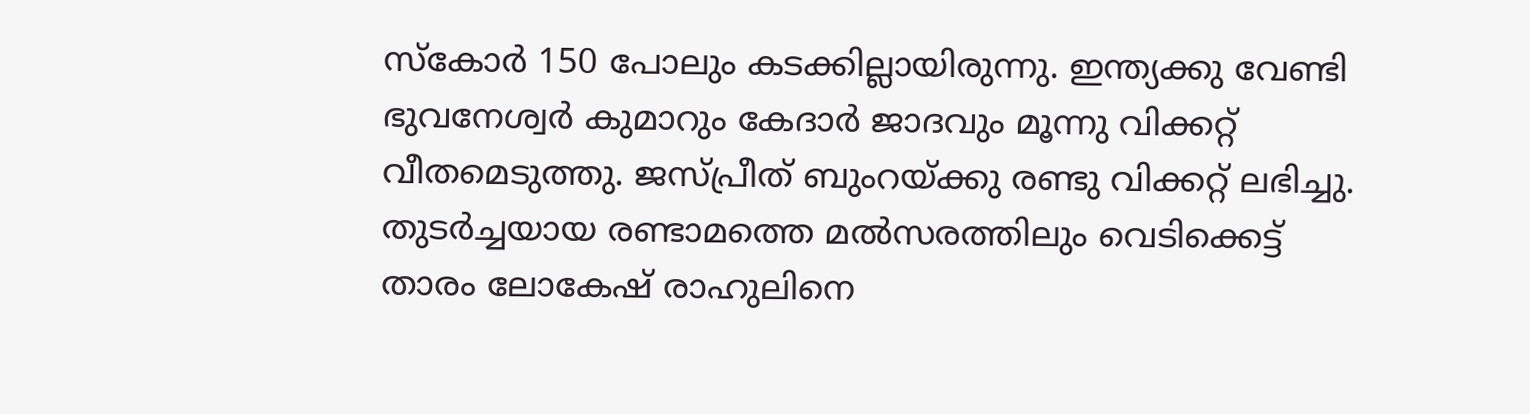സ്‌കോര്‍ 150 പോലും കടക്കില്ലായിരുന്നു. ഇന്ത്യക്കു വേണ്ടി ഭുവനേശ്വര്‍ കുമാറും കേദാര്‍ ജാദവും മൂന്നു വിക്കറ്റ് വീതമെടുത്തു. ജസ്പ്രീത് ബുംറയ്ക്കു രണ്ടു വിക്കറ്റ് ലഭിച്ചു. തുടര്‍ച്ചയായ രണ്ടാമത്തെ മല്‍സരത്തിലും വെടിക്കെട്ട് താരം ലോകേഷ് രാഹുലിനെ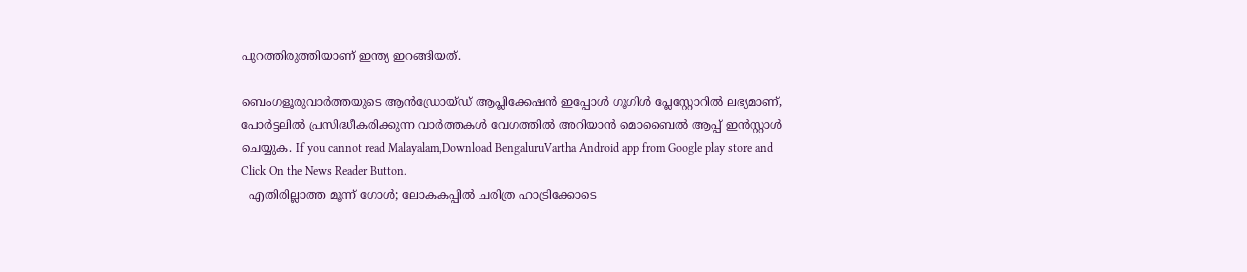പുറത്തിരുത്തിയാണ് ഇന്ത്യ ഇറങ്ങിയത്.

ബെംഗളൂരുവാർത്തയുടെ ആൻഡ്രോയ്ഡ് ആപ്ലിക്കേഷൻ ഇപ്പോൾ ഗൂഗിൾ പ്ലേസ്റ്റോറിൽ ലഭ്യമാണ്, പോർട്ടലിൽ പ്രസിദ്ധീകരിക്കുന്ന വാർത്തകൾ വേഗത്തിൽ അറിയാൻ മൊബൈൽ ആപ്പ് ഇൻസ്റ്റാൾ ചെയ്യുക. If you cannot read Malayalam,Download BengaluruVartha Android app from Google play store and Click On the News Reader Button.
  എതിരില്ലാത്ത മൂന്ന് ഗോൾ; ലോകകപ്പിൽ ചരിത്ര ഹാട്രിക്കോടെ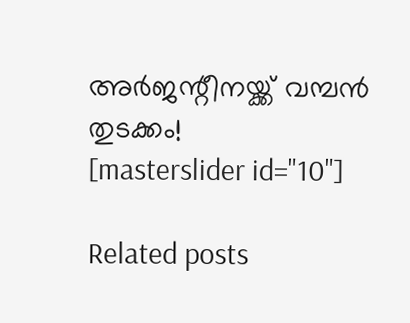അർജന്റീനയ്ക്ക് വമ്പൻ തുടക്കം!
[masterslider id="10"]

Related posts